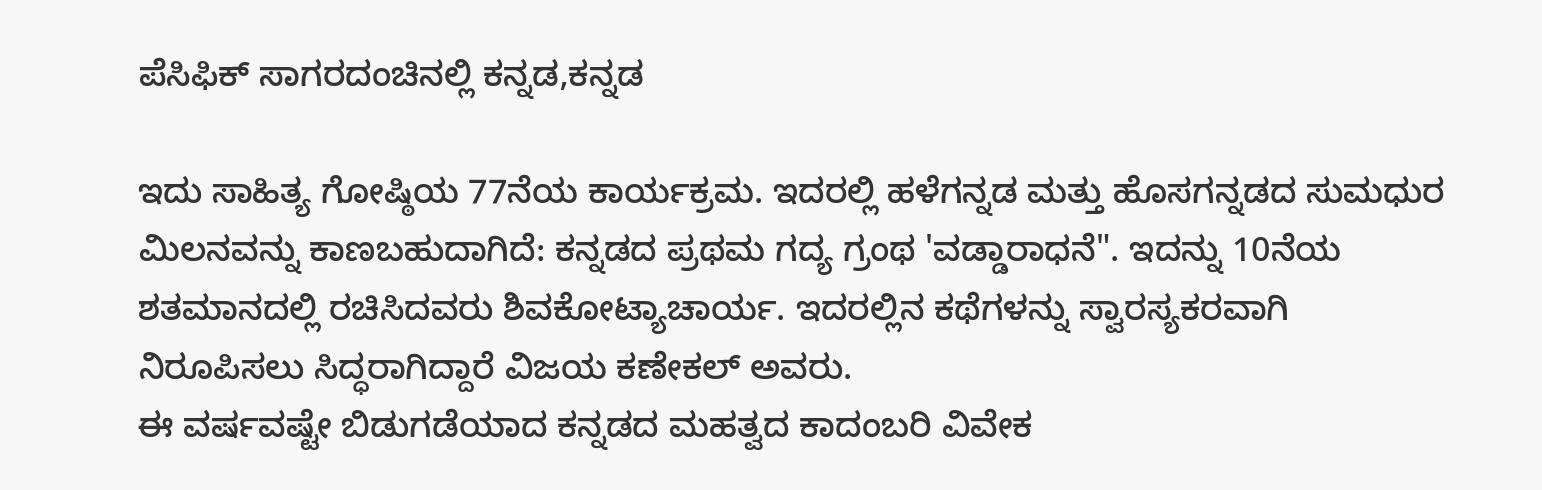ಪೆಸಿಫಿಕ್ ಸಾಗರದಂಚಿನಲ್ಲಿ ಕನ್ನಡ,ಕನ್ನಡ

ಇದು ಸಾಹಿತ್ಯ ಗೋಷ್ಠಿಯ 77ನೆಯ ಕಾರ್ಯಕ್ರಮ. ಇದರಲ್ಲಿ ಹಳೆಗನ್ನಡ ಮತ್ತು ಹೊಸಗನ್ನಡದ ಸುಮಧುರ ಮಿಲನವನ್ನು ಕಾಣಬಹುದಾಗಿದೆ: ಕನ್ನಡದ ಪ್ರಥಮ ಗದ್ಯ ಗ್ರಂಥ 'ವಡ್ಡಾರಾಧನೆ". ಇದನ್ನು 10ನೆಯ ಶತಮಾನದಲ್ಲಿ ರಚಿಸಿದವರು ಶಿವಕೋಟ್ಯಾಚಾರ್ಯ. ಇದರಲ್ಲಿನ ಕಥೆಗಳನ್ನು ಸ್ವಾರಸ್ಯಕರವಾಗಿ ನಿರೂಪಿಸಲು ಸಿದ್ಧರಾಗಿದ್ದಾರೆ ವಿಜಯ ಕಣೇಕಲ್ ಅವರು.
ಈ ವರ್ಷವಷ್ಟೇ ಬಿಡುಗಡೆಯಾದ ಕನ್ನಡದ ಮಹತ್ವದ ಕಾದಂಬರಿ ವಿವೇಕ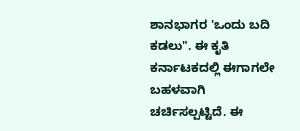ಶಾನಭಾಗರ 'ಒಂದು ಬದಿ ಕಡಲು". ಈ ಕೃತಿ ಕರ್ನಾಟಕದಲ್ಲಿ ಈಗಾಗಲೇ ಬಹಳವಾಗಿ ಚರ್ಚಿಸಲ್ಪಟ್ಟಿದೆ. ಈ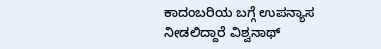ಕಾದಂಬರಿಯ ಬಗ್ಗೆ ಉಪನ್ಯಾಸ ನೀಡಲಿದ್ದಾರೆ ವಿಶ್ವನಾಥ್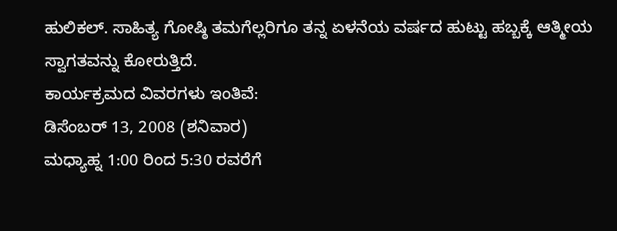ಹುಲಿಕಲ್. ಸಾಹಿತ್ಯ ಗೋಷ್ಠಿ ತಮಗೆಲ್ಲರಿಗೂ ತನ್ನ ಏಳನೆಯ ವರ್ಷದ ಹುಟ್ಟು ಹಬ್ಬಕ್ಕೆ ಆತ್ಮೀಯ ಸ್ವಾಗತವನ್ನು ಕೋರುತ್ತಿದೆ.
ಕಾರ್ಯಕ್ರಮದ ವಿವರಗಳು ಇಂತಿವೆ:
ಡಿಸೆಂಬರ್ 13, 2008 (ಶನಿವಾರ)
ಮಧ್ಯಾಹ್ನ 1:00 ರಿಂದ 5:30 ರವರೆಗೆ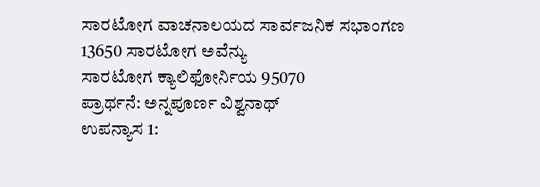ಸಾರಟೋಗ ವಾಚನಾಲಯದ ಸಾರ್ವಜನಿಕ ಸಭಾಂಗಣ
13650 ಸಾರಟೋಗ ಅವೆನ್ಯು
ಸಾರಟೋಗ ಕ್ಯಾಲಿಫೋರ್ನಿಯ 95070
ಪ್ರಾರ್ಥನೆ: ಅನ್ನಪೂರ್ಣ ವಿಶ್ವನಾಥ್
ಉಪನ್ಯಾಸ 1: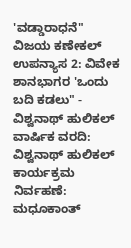'ವಡ್ಡಾರಾಧನೆ" ವಿಜಯ ಕಣೇಕಲ್
ಉಪನ್ಯಾಸ 2: ವಿವೇಕ ಶಾನಭಾಗರ 'ಒಂದು ಬದಿ ಕಡಲು" - ವಿಶ್ವನಾಥ್ ಹುಲಿಕಲ್
ವಾರ್ಷಿಕ ವರದಿ: ವಿಶ್ವನಾಥ್ ಹುಲಿಕಲ್
ಕಾರ್ಯಕ್ರಮ ನಿರ್ವಹಣೆ: ಮಧೂಕಾಂತ್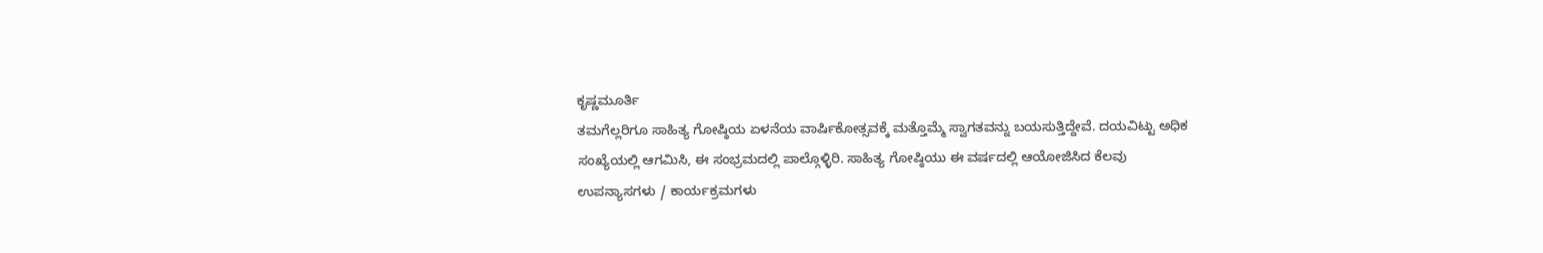ಕೃಷ್ಣಮೂರ್ತಿ
ತಮಗೆಲ್ಲರಿಗೂ ಸಾಹಿತ್ಯ ಗೋಷ್ಠಿಯ ಏಳನೆಯ ವಾರ್ಷಿಕೋತ್ಸವಕ್ಕೆ ಮತ್ತೊಮ್ಮೆ ಸ್ವಾಗತವನ್ನು ಬಯಸುತ್ತಿದ್ದೇವೆ. ದಯವಿಟ್ಟು ಅಧಿಕ ಸಂಖ್ಯೆಯಲ್ಲಿ ಆಗಮಿಸಿ, ಈ ಸಂಭ್ರಮದಲ್ಲಿ ಪಾಲ್ಗೊಳ್ಳಿರಿ. ಸಾಹಿತ್ಯ ಗೋಷ್ಠಿಯು ಈ ವರ್ಷದಲ್ಲಿ ಆಯೋಜಿಸಿದ ಕೆಲವು ಉಪನ್ಯಾಸಗಳು / ಕಾರ್ಯಕ್ರಮಗಳು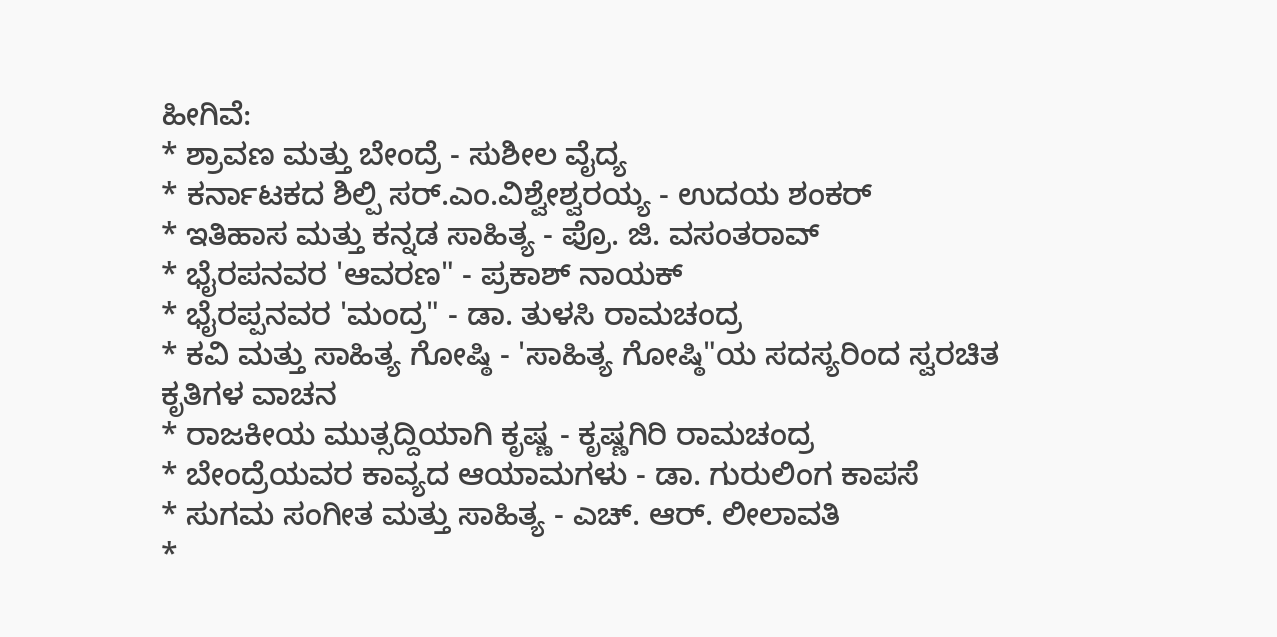ಹೀಗಿವೆ:
* ಶ್ರಾವಣ ಮತ್ತು ಬೇಂದ್ರೆ - ಸುಶೀಲ ವೈದ್ಯ
* ಕರ್ನಾಟಕದ ಶಿಲ್ಪಿ ಸರ್.ಎಂ.ವಿಶ್ವೇಶ್ವರಯ್ಯ - ಉದಯ ಶಂಕರ್
* ಇತಿಹಾಸ ಮತ್ತು ಕನ್ನಡ ಸಾಹಿತ್ಯ - ಪ್ರೊ. ಜಿ. ವಸಂತರಾವ್
* ಭೈರಪನವರ 'ಆವರಣ" - ಪ್ರಕಾಶ್ ನಾಯಕ್
* ಭೈರಪ್ಪನವರ 'ಮಂದ್ರ" - ಡಾ. ತುಳಸಿ ರಾಮಚಂದ್ರ
* ಕವಿ ಮತ್ತು ಸಾಹಿತ್ಯ ಗೋಷ್ಠಿ - 'ಸಾಹಿತ್ಯ ಗೋಷ್ಠಿ"ಯ ಸದಸ್ಯರಿಂದ ಸ್ವರಚಿತ ಕೃತಿಗಳ ವಾಚನ
* ರಾಜಕೀಯ ಮುತ್ಸದ್ದಿಯಾಗಿ ಕೃಷ್ಣ - ಕೃಷ್ಣಗಿರಿ ರಾಮಚಂದ್ರ
* ಬೇಂದ್ರೆಯವರ ಕಾವ್ಯದ ಆಯಾಮಗಳು - ಡಾ. ಗುರುಲಿಂಗ ಕಾಪಸೆ
* ಸುಗಮ ಸಂಗೀತ ಮತ್ತು ಸಾಹಿತ್ಯ - ಎಚ್. ಆರ್. ಲೀಲಾವತಿ
*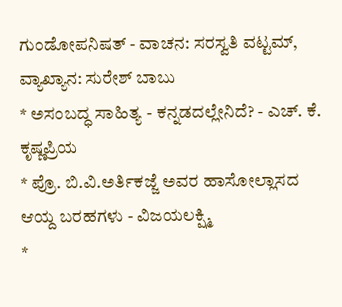ಗುಂಡೋಪನಿಷತ್ - ವಾಚನ: ಸರಸ್ವತಿ ವಟ್ಟಮ್, ವ್ಯಾಖ್ಯಾನ: ಸುರೇಶ್ ಬಾಬು
* ಅಸಂಬದ್ಧ ಸಾಹಿತ್ಯ - ಕನ್ನಡದಲ್ಲೇನಿದೆ? - ಎಚ್. ಕೆ. ಕೃಷ್ಣಪ್ರಿಯ
* ಪ್ರೊ. ಬಿ.ವಿ.ಅರ್ತಿಕಜ್ಜೆ ಅವರ ಹಾಸೋಲ್ಲಾಸದ ಆಯ್ದ ಬರಹಗಳು - ವಿಜಯಲಕ್ಷ್ಮಿ
*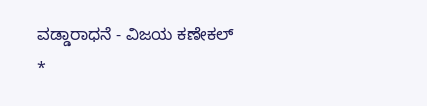ವಡ್ಡಾರಾಧನೆ - ವಿಜಯ ಕಣೇಕಲ್
*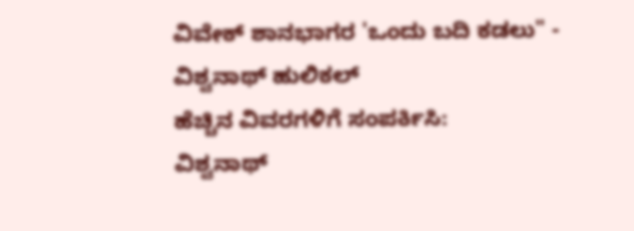ವಿವೇಕ್ ಶಾನಭಾಗರ 'ಒಂದು ಬದಿ ಕಡಲು" - ವಿಶ್ವನಾಥ್ ಹುಲಿಕಲ್
ಹೆಚ್ಚಿನ ವಿವರಗಳಿಗೆ ಸಂಪರ್ಕಿಸಿ:
ವಿಶ್ವನಾಥ್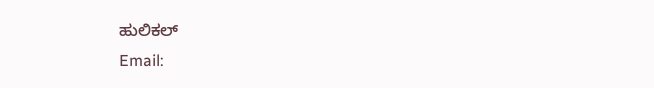ಹುಲಿಕಲ್
Email: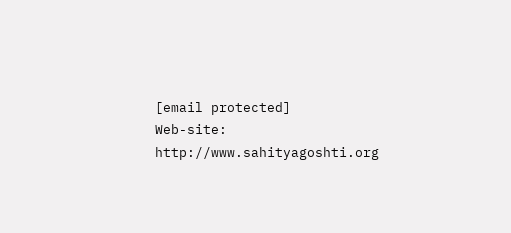[email protected]
Web-site: http://www.sahityagoshti.org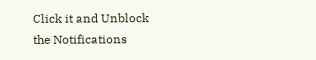Click it and Unblock the Notifications